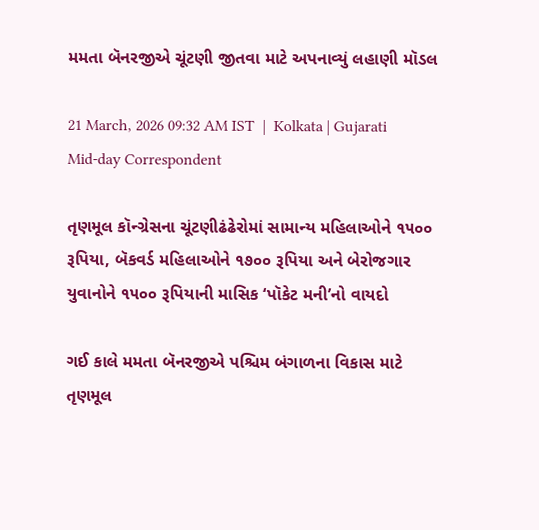મમતા બૅનરજીએ ચૂંટણી જીતવા માટે અપનાવ્યું લહાણી મૉડલ

21 March, 2026 09:32 AM IST  |  Kolkata | Gujarati Mid-day Correspondent

તૃણમૂલ કૉન્ગ્રેસના ચૂંટણીઢંઢેરોમાં સામાન્ય મહિલાઓને ૧૫૦૦ રૂપિયા, બૅકવર્ડ મહિલાઓને ૧૭૦૦ રૂપિયા અને બેરોજગાર યુવાનોને ૧૫૦૦ રૂપિયાની માસિક ‘પૉકેટ મની’નો વાયદો

ગઈ કાલે મમતા બૅનરજીએ પશ્ચિમ બંગાળના વિકાસ માટે તૃણમૂલ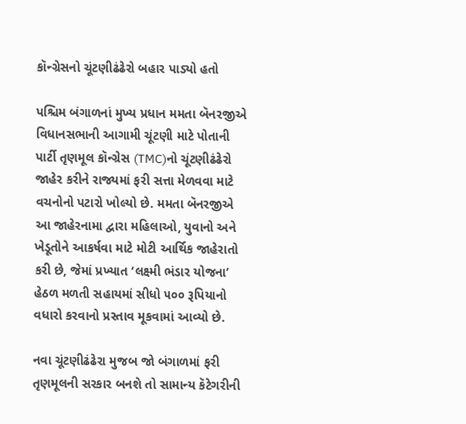કૉન્ગ્રેસનો ચૂંટણીઢંઢેરો બહાર પાડ્યો હતો

પશ્ચિમ બંગાળનાં મુખ્ય પ્રધાન મમતા બૅનરજીએ વિધાનસભાની આગામી ચૂંટણી માટે પોતાની પાર્ટી તૃણમૂલ કૉન્ગ્રેસ (TMC)નો ચૂંટણીઢંઢેરો જાહેર કરીને રાજ્યમાં ફરી સત્તા મેળવવા માટે વચનોનો પટારો ખોલ્યો છે. મમતા બૅનરજીએ આ જાહેરનામા દ્વારા મહિલાઓ, યુવાનો અને ખેડૂતોને આકર્ષવા માટે મોટી આર્થિક જાહેરાતો કરી છે, જેમાં પ્રખ્યાત ‘લક્ષ્મી ભંડાર યોજના’ હેઠળ મળતી સહાયમાં સીધો ૫૦૦ રૂપિયાનો વધારો કરવાનો પ્રસ્તાવ મૂકવામાં આવ્યો છે.

નવા ચૂંટણીઢંઢેરા મુજબ જો બંગાળમાં ફરી તૃણમૂલની સરકાર બનશે તો સામાન્ય કૅટેગરીની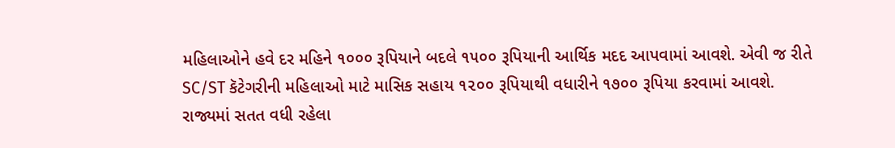મહિલાઓને હવે દર મહિને ૧૦૦૦ રૂપિયાને બદલે ૧૫૦૦ રૂપિયાની આર્થિક મદદ આપવામાં આવશે. એવી જ રીતે SC/ST કૅટેગરીની મહિલાઓ માટે માસિક સહાય ૧૨૦૦ રૂપિયાથી વધારીને ૧૭૦૦ રૂપિયા કરવામાં આવશે. રાજ્યમાં સતત વધી રહેલા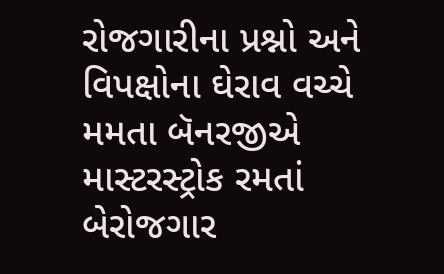રોજગારીના પ્રશ્નો અને વિપક્ષોના ઘેરાવ વચ્ચે મમતા બૅનરજીએ માસ્ટરસ્ટ્રોક રમતાં બેરોજગાર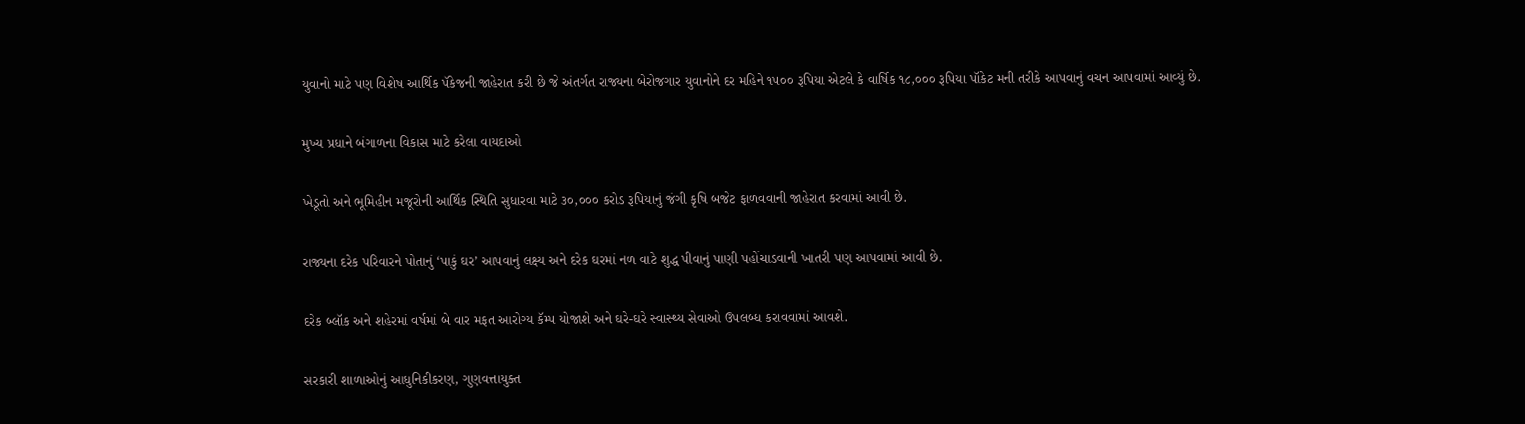યુવાનો માટે પણ વિશેષ આર્થિક પૅકેજની જાહેરાત કરી છે જે અંતર્ગત રાજ્યના બેરોજગાર યુવાનોને દર મહિને ૧૫૦૦ રૂપિયા એટલે કે વાર્ષિક ૧૮,૦૦૦ રૂપિયા પૉકેટ મની તરીકે આપવાનું વચન આપવામાં આવ્યું છે.

મુખ્ય પ્રધાને બંગાળના વિકાસ માટે કરેલા વાયદાઓ

ખેડૂતો અને ભૂમિહીન મજૂરોની આર્થિક સ્થિતિ સુધારવા માટે ૩૦,૦૦૦ કરોડ રૂપિયાનું જંગી કૃષિ બજેટ ફાળવવાની જાહેરાત કરવામાં આવી છે.

રાજ્યના દરેક પરિવારને પોતાનું ‘પાકું ઘર’ આપવાનું લક્ષ્ય અને દરેક ઘરમાં નળ વાટે શુદ્ધ પીવાનું પાણી પહોંચાડવાની ખાતરી પણ આપવામાં આવી છે.

દરેક બ્લૉક અને શહેરમાં વર્ષમાં બે વાર મફત આરોગ્ય કૅમ્પ યોજાશે અને ઘરે-ઘરે સ્વાસ્થ્ય સેવાઓ ઉપલબ્ધ કરાવવામાં આવશે.

સરકારી શાળાઓનું આધુનિકીકરણ, ગુણવત્તાયુક્ત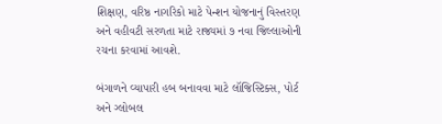શિક્ષણ, વરિષ્ઠ નાગરિકો માટે પેન્શન યોજનાનું વિસ્તરણ અને વહીવટી સરળતા માટે રાજ્યમાં ૭ નવા જિલ્લાઓની રચના કરવામાં આવશે.

બંગાળને વ્યાપારી હબ બનાવવા માટે લૉજિસ્ટિક્સ, પોર્ટ અને ગ્લોબલ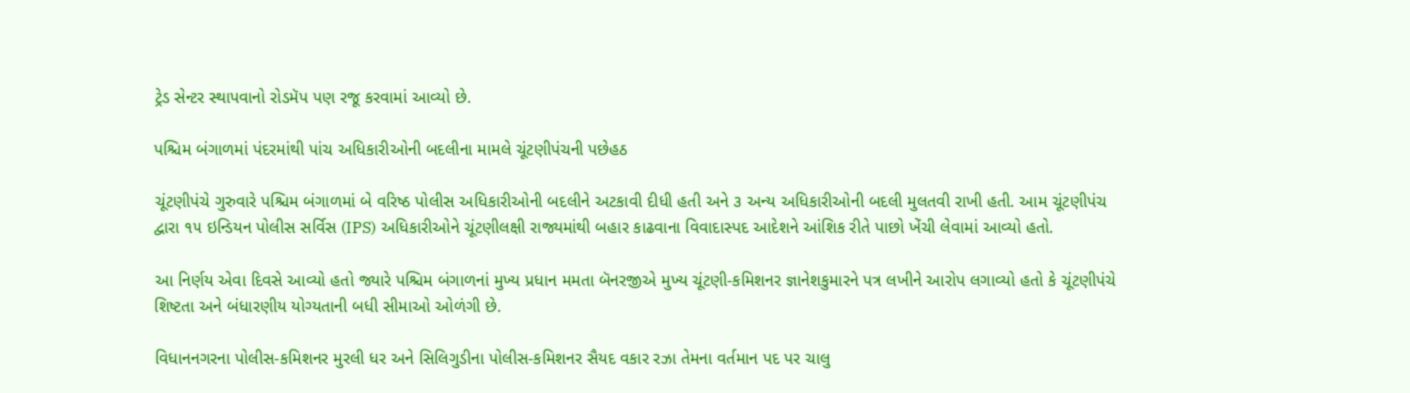ટ્રેડ સેન્ટર સ્થાપવાનો રોડમૅપ પણ રજૂ કરવામાં આવ્યો છે.

પશ્ચિમ બંગાળમાં પંદરમાંથી પાંચ અધિકારીઓની બદલીના મામલે ચૂંટણીપંચની પછેહઠ

ચૂંટણીપંચે ગુરુવારે પશ્ચિમ બંગાળમાં બે વરિષ્ઠ પોલીસ અધિકારીઓની બદલીને અટકાવી દીધી હતી અને ૩ અન્ય અધિકારીઓની બદલી મુલતવી રાખી હતી. આમ ચૂંટણીપંચ દ્વારા ૧૫ ઇન્ડિયન પોલીસ સર્વિસ (IPS) અધિકારીઓને ચૂંટણીલક્ષી રાજ્યમાંથી બહાર કાઢવાના વિવાદાસ્પદ આદેશને આંશિક રીતે પાછો ખેંચી લેવામાં આવ્યો હતો.

આ નિર્ણય એવા દિવસે આવ્યો હતો જ્યારે પશ્ચિમ બંગાળનાં મુખ્ય પ્રધાન મમતા બૅનરજીએ મુખ્ય ચૂંટણી-કમિશનર જ્ઞાનેશકુમારને પત્ર લખીને આરોપ લગાવ્યો હતો કે ચૂંટણીપંચે શિષ્ટતા અને બંધારણીય યોગ્યતાની બધી સીમાઓ ઓળંગી છે.

વિધાનનગરના પોલીસ-કમિશનર મુરલી ધર અને સિલિગુડીના પોલીસ-કમિશનર સૈયદ વકાર રઝા તેમના વર્તમાન પદ પર ચાલુ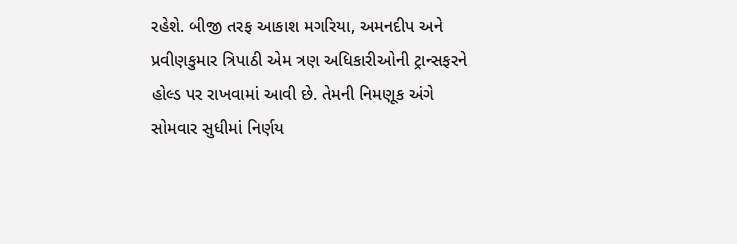રહેશે. બીજી તરફ આકાશ મગરિયા, અમનદીપ અને પ્રવીણકુમાર ત્રિપાઠી એમ ત્રણ અધિકારીઓની ટ્રાન્સફરને હોલ્ડ પર રાખવામાં આવી છે. તેમની નિમણૂક અંગે સોમવાર સુધીમાં નિર્ણય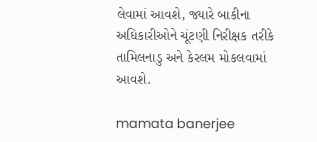લેવામાં આવશે, જ્યારે બાકીના અધિકારીઓને ચૂંટણી નિરીક્ષક તરીકે તામિલનાડુ અને કેરલમ મોકલવામાં આવશે.

mamata banerjee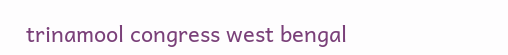trinamool congress west bengal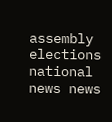assembly elections national news news